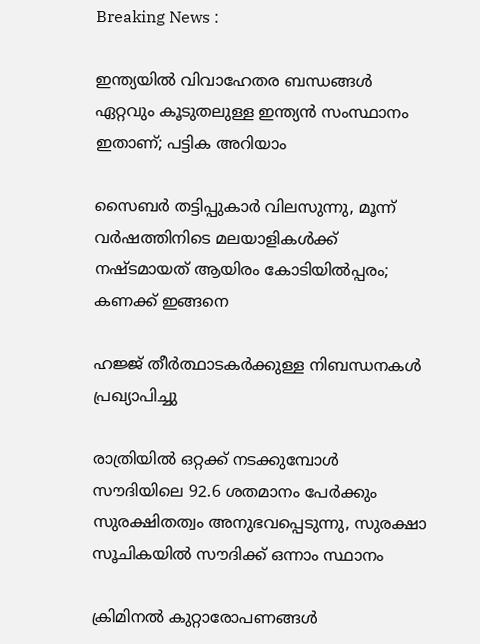Breaking News :

ഇന്ത്യയില്‍ വിവാഹേതര ബന്ധങ്ങള്‍ ഏറ്റവും കൂടുതലുള്ള ഇന്ത്യന്‍ സംസ്ഥാനം ഇതാണ്; പട്ടിക അറിയാം

സൈബര്‍ തട്ടിപ്പുകാര്‍ വിലസുന്നു, മൂന്ന് വര്‍ഷത്തിനിടെ മലയാളികള്‍ക്ക് നഷ്ടമായത് ആയിരം കോടിയില്‍പ്പരം; കണക്ക് ഇങ്ങനെ

ഹജ്ജ് തീർത്ഥാടകർക്കുള്ള നിബന്ധനകൾ പ്രഖ്യാപിച്ചു

രാത്രിയിൽ ഒറ്റക്ക് നടക്കുമ്പോൾ സൗദിയിലെ 92.6 ശതമാനം പേർക്കും സുരക്ഷിതത്വം അനുഭവപ്പെടുന്നു, സുരക്ഷാ സൂചികയിൽ സൗദിക്ക് ഒന്നാം സ്ഥാനം

ക്രിമിനല്‍ കുറ്റാരോപണങ്ങള്‍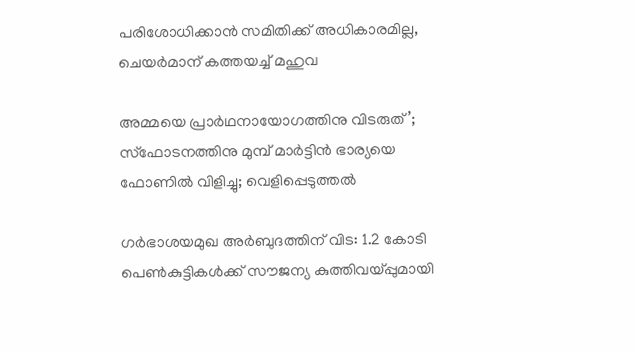പരിശോധിക്കാന്‍ സമിതിക്ക്‌ അധികാരമില്ല, ചെയര്‍മാന്‌ കത്തയച്ച് മഹുവ

അമ്മയെ പ്രാര്‍ഥനായോഗത്തിനു വിടരുത്’; സ്‌ഫോടനത്തിനു മുമ്പ് മാര്‍ട്ടിന്‍ ഭാര്യയെ ഫോണില്‍ വിളിച്ചു; വെളിപ്പെടുത്തല്‍

ഗർഭാശയമുഖ അർബുദത്തിന് വിട: 1.2 കോടി പെൺകുട്ടികൾക്ക് സൗജന്യ കുത്തിവയ്പ്പുമായി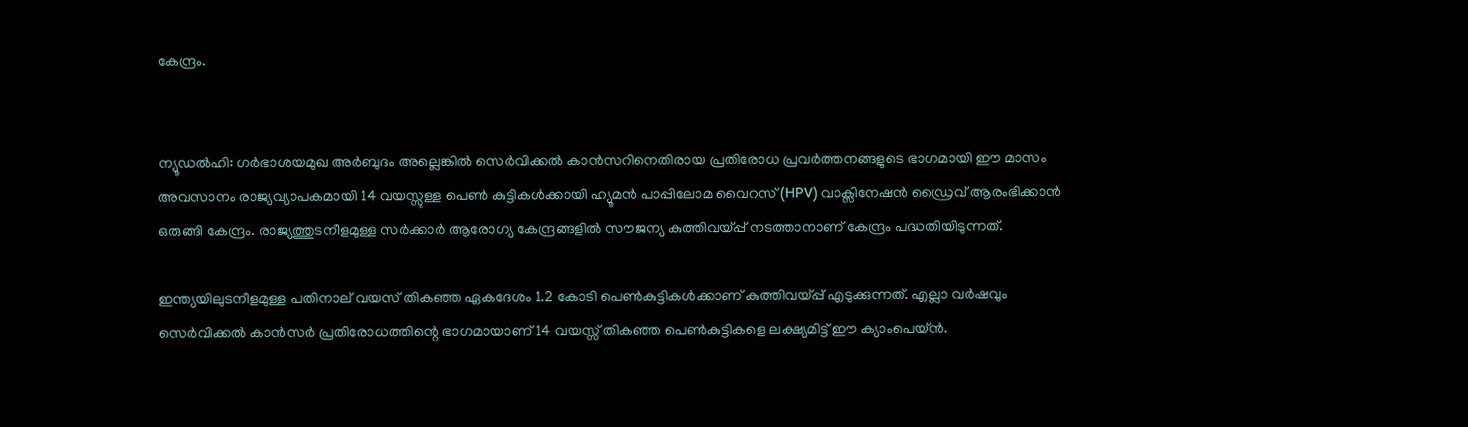കേന്ദ്രം.


ന്യൂഡല്‍ഹി: ഗര്‍ഭാശയമുഖ അര്‍ബുദം അല്ലെങ്കില്‍ സെര്‍വിക്കല്‍ കാന്‍സറിനെതിരായ പ്രതിരോധ പ്രവര്‍ത്തനങ്ങളുടെ ഭാഗമായി ഈ മാസം അവസാനം രാജ്യവ്യാപകമായി 14 വയസ്സുള്ള പെണ്‍ കുട്ടികള്‍ക്കായി ഹ്യൂമന്‍ പാപ്പിലോമ വൈറസ് (HPV) വാക്സിനേഷൻ ഡ്രൈവ് ആരംഭിക്കാന്‍ ഒരുങ്ങി കേന്ദ്രം. രാജ്യത്തുടനീളമുള്ള സര്‍ക്കാര്‍ ആരോഗ്യ കേന്ദ്രങ്ങളില്‍ സൗജന്യ കുത്തിവയ്പ്പ് നടത്താനാണ് കേന്ദ്രം പദ്ധതിയിടുന്നത്.

ഇന്ത്യയിലുടനീളമുള്ള പതിനാല് വയസ് തികഞ്ഞ ഏകദേശം 1.2 കോടി പെണ്‍കുട്ടികള്‍ക്കാണ് കുത്തിവയ്പ്പ് എടുക്കുന്നത്. എല്ലാ വര്‍ഷവും സെര്‍വിക്കല്‍ കാന്‍സര്‍ പ്രതിരോധത്തിന്റെ ഭാഗമായാണ് 14 വയസ്സ് തികഞ്ഞ പെണ്‍കുട്ടികളെ ലക്ഷ്യമിട്ട് ഈ ക്യാംപെയ്ന്‍.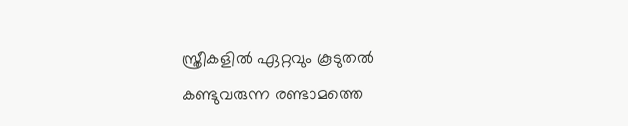സ്ത്രീകളില്‍ ഏറ്റവും കൂടുതല്‍ കണ്ടുവരുന്ന രണ്ടാമത്തെ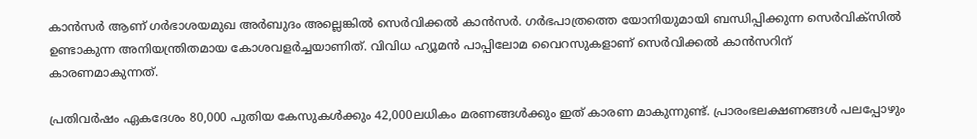കാന്‍സര്‍ ആണ് ഗര്‍ഭാശയമുഖ അര്‍ബുദം അല്ലെങ്കില്‍ സെര്‍വിക്കല്‍ കാന്‍സര്‍. ഗര്‍ഭപാത്രത്തെ യോനിയുമായി ബന്ധിപ്പിക്കുന്ന സെര്‍വിക്സില്‍ ഉണ്ടാകുന്ന അനിയന്ത്രിതമായ കോശവളര്‍ച്ചയാണിത്. വിവിധ ഹ്യൂമന്‍ പാപ്പിലോമ വൈറസുകളാണ് സെര്‍വിക്കല്‍ കാന്‍സറിന് കാരണമാകുന്നത്.

പ്രതിവര്‍ഷം ഏകദേശം 80,000 പുതിയ കേസുകള്‍ക്കും 42,000ലധികം മരണങ്ങള്‍ക്കും ഇത് കാരണ മാകുന്നുണ്ട്. പ്രാരംഭലക്ഷണങ്ങള്‍ പലപ്പോഴും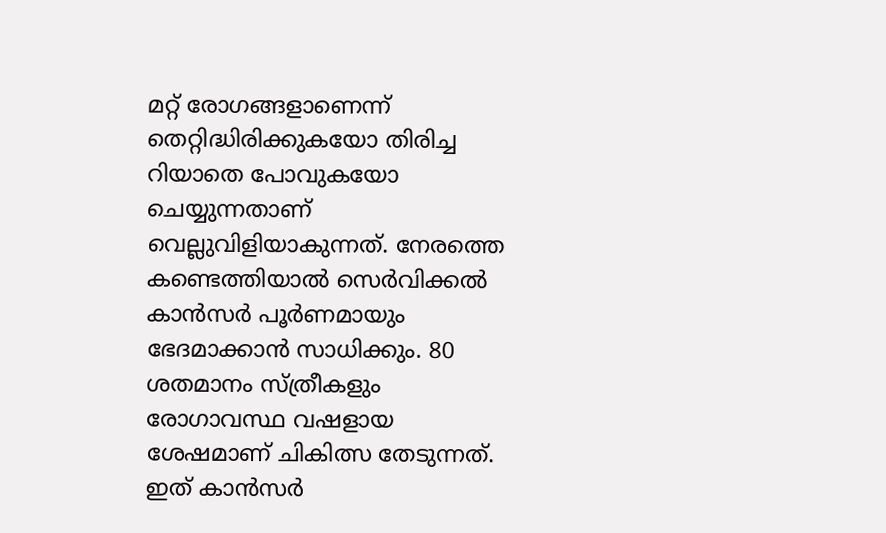മറ്റ് രോഗങ്ങളാണെന്ന് തെറ്റിദ്ധിരിക്കുകയോ തിരിച്ച റിയാതെ പോവുകയോ ചെയ്യുന്നതാണ് വെല്ലുവിളിയാകുന്നത്. നേരത്തെ കണ്ടെത്തിയാല്‍ സെര്‍വിക്കല്‍ കാന്‍സര്‍ പൂര്‍ണമായും ഭേദമാക്കാന്‍ സാധിക്കും. 80 ശതമാനം സ്ത്രീകളും രോഗാവസ്ഥ വഷളായ ശേഷമാണ് ചികിത്സ തേടുന്നത്. ഇത് കാന്‍സര്‍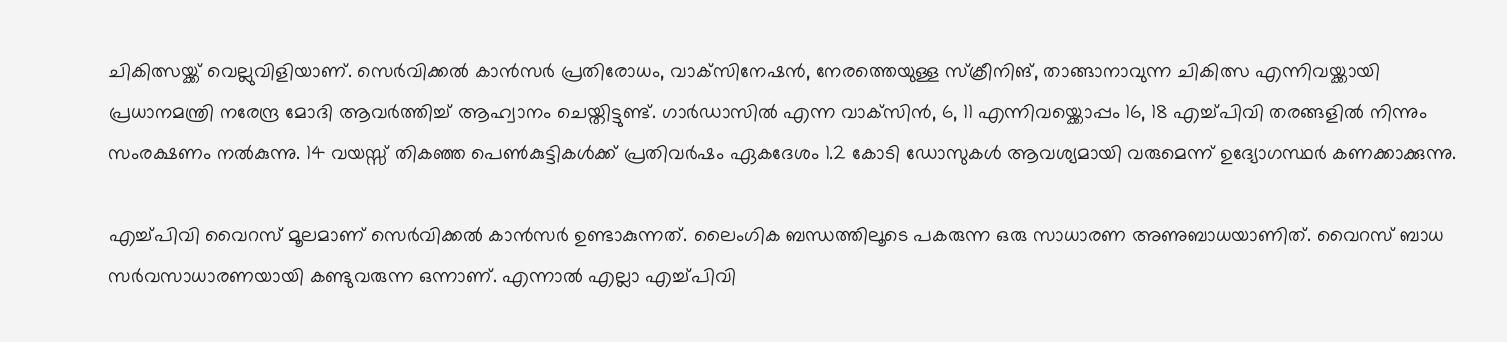ചികിത്സയ്ക്ക് വെല്ലുവിളിയാണ്. സെര്‍വിക്കല്‍ കാന്‍സര്‍ പ്രതിരോധം, വാക്‌സിനേഷന്‍, നേരത്തെയുള്ള സ്‌ക്രീനിങ്, താങ്ങാനാവുന്ന ചികിത്സ എന്നിവയ്ക്കായി പ്രധാനമന്ത്രി നരേന്ദ്ര മോദി ആവര്‍ത്തിച്ച് ആഹ്വാനം ചെയ്തിട്ടുണ്ട്. ഗാര്‍ഡാസില്‍ എന്ന വാക്‌സിന്‍, 6, 11 എന്നിവയ്ക്കൊപ്പം 16, 18 എച്ച്പിവി തരങ്ങളില്‍ നിന്നും സംരക്ഷണം നല്‍കുന്നു. 14 വയസ്സ് തികഞ്ഞ പെണ്‍കുട്ടികള്‍ക്ക് പ്രതിവര്‍ഷം ഏകദേശം 1.2 കോടി ഡോസുകള്‍ ആവശ്യമായി വരുമെന്ന് ഉദ്യോഗസ്ഥര്‍ കണക്കാക്കുന്നു.

എച്ച്പിവി വൈറസ് മൂലമാണ് സെര്‍വിക്കല്‍ കാന്‍സര്‍ ഉണ്ടാകുന്നത്. ലൈംഗിക ബന്ധത്തിലൂടെ പകരുന്ന ഒരു സാധാരണ അണുബാധയാണിത്. വൈറസ് ബാധ സര്‍വസാധാരണയായി കണ്ടുവരുന്ന ഒന്നാണ്. എന്നാല്‍ എല്ലാ എച്ച്പിവി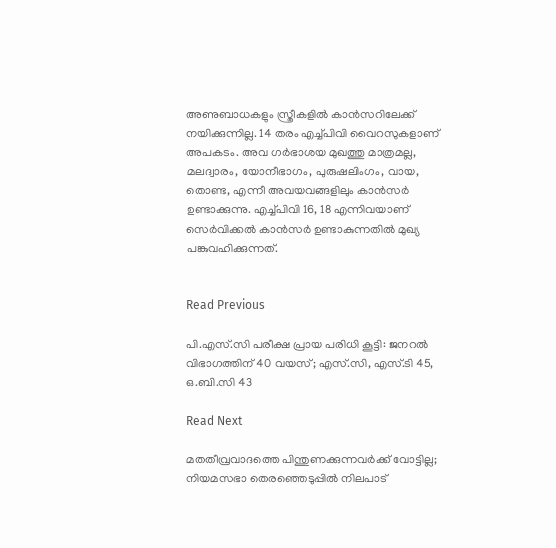അണുബാധകളും സ്ത്രീകളില്‍ കാന്‍സറിലേക്ക് നയിക്കുന്നില്ല. 14 തരം എച്ച്പിവി വൈറസുകളാണ് അപകടം. അവ ഗര്‍ഭാശയ മുഖത്തു മാത്രമല്ല, മലദ്വാരം, യോനീഭാഗം, പുരുഷലിംഗം, വായ, തൊണ്ട, എന്നീ അവയവങ്ങളിലും കാന്‍സര്‍ ഉണ്ടാക്കുന്നു. എച്ച്പിവി 16, 18 എന്നിവയാണ് സെര്‍വിക്കല്‍ കാന്‍സര്‍ ഉണ്ടാകുന്നതില്‍ മുഖ്യ പങ്കുവഹിക്കുന്നത്.


Read Previous

പി.എസ്.സി പരീക്ഷ പ്രായ പരിധി കൂട്ടി: ജനറല്‍ വിഭാഗത്തിന് 40 വയസ്; എസ്.സി, എസ്.ടി 45, ഒ.ബി.സി 43

Read Next

മതതീവ്രവാദത്തെ പിന്തുണക്കുന്നവർക്ക് വോട്ടില്ല; നിയമസഭാ തെരഞ്ഞെടുപ്പിൽ നിലപാട്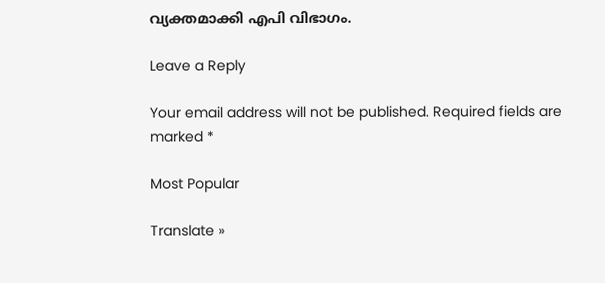വ്യക്തമാക്കി എപി വിഭാഗം.

Leave a Reply

Your email address will not be published. Required fields are marked *

Most Popular

Translate »